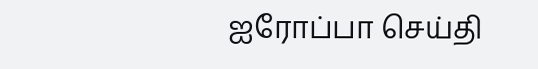ஐரோப்பா செய்தி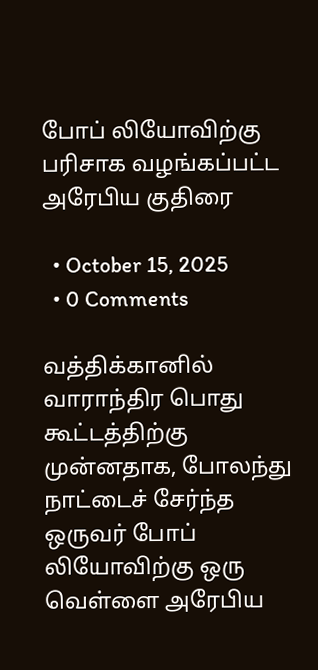போப் லியோவிற்கு பரிசாக வழங்கப்பட்ட அரேபிய குதிரை

  • October 15, 2025
  • 0 Comments

வத்திக்கானில் வாராந்திர பொது கூட்டத்திற்கு முன்னதாக, போலந்து நாட்டைச் சேர்ந்த ஒருவர் போப் லியோவிற்கு ஒரு வெள்ளை அரேபிய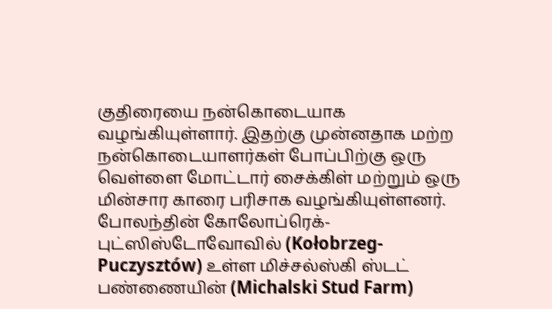குதிரையை நன்கொடையாக வழங்கியுள்ளார். இதற்கு முன்னதாக மற்ற நன்கொடையாளர்கள் போப்பிற்கு ஒரு வெள்ளை மோட்டார் சைக்கிள் மற்றும் ஒரு மின்சார காரை பரிசாக வழங்கியுள்ளனர். போலந்தின் கோலோப்ரெக்-புட்ஸிஸ்டோவோவில் (Kołobrzeg-Puczysztów) உள்ள மிச்சல்ஸ்கி ஸ்டட் பண்ணையின் (Michalski Stud Farm)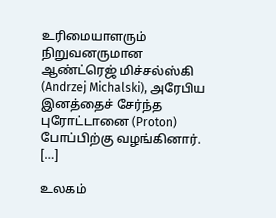உரிமையாளரும் நிறுவனருமான ஆண்ட்ரெஜ் மிச்சல்ஸ்கி (Andrzej Michalski), அரேபிய இனத்தைச் சேர்ந்த புரோட்டானை (Proton) போப்பிற்கு வழங்கினார். […]

உலகம்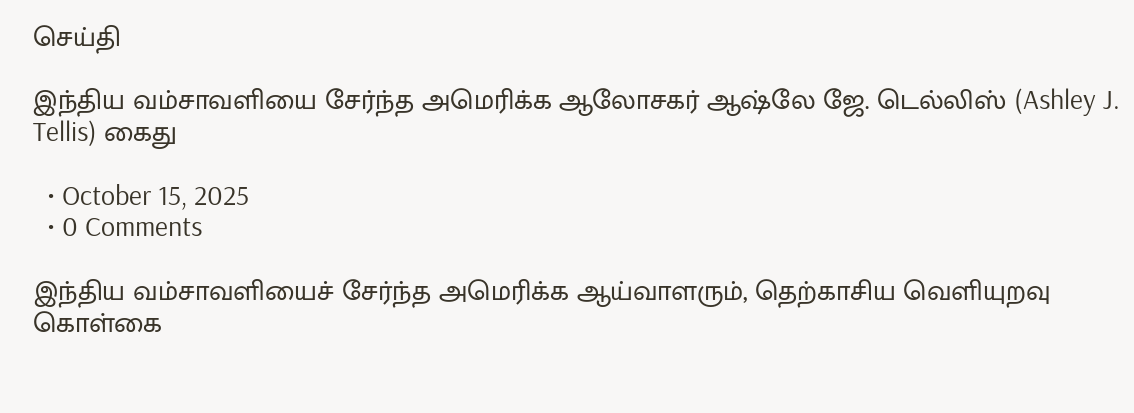செய்தி

இந்திய வம்சாவளியை சேர்ந்த அமெரிக்க ஆலோசகர் ஆஷ்லே ஜே. டெல்லிஸ் (Ashley J. Tellis) கைது

  • October 15, 2025
  • 0 Comments

இந்திய வம்சாவளியைச் சேர்ந்த அமெரிக்க ஆய்வாளரும், தெற்காசிய வெளியுறவு கொள்கை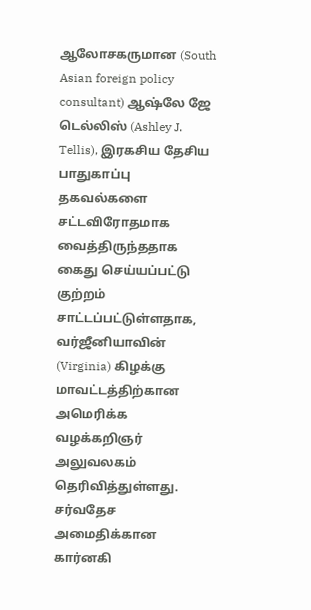ஆலோசகருமான (South Asian foreign policy consultant) ஆஷ்லே ஜே டெல்லிஸ் (Ashley J. Tellis), இரகசிய தேசிய பாதுகாப்பு தகவல்களை சட்டவிரோதமாக வைத்திருந்ததாக கைது செய்யப்பட்டு குற்றம் சாட்டப்பட்டுள்ளதாக, வர்ஜீனியாவின் (Virginia) கிழக்கு மாவட்டத்திற்கான அமெரிக்க வழக்கறிஞர் அலுவலகம் தெரிவித்துள்ளது. சர்வதேச அமைதிக்கான கார்னகி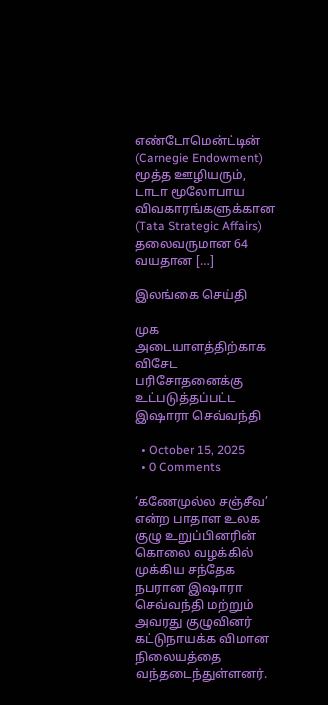எண்டோமென்ட்டின் (Carnegie Endowment) மூத்த ஊழியரும், டாடா மூலோபாய விவகாரங்களுக்கான (Tata Strategic Affairs) தலைவருமான 64 வயதான […]

இலங்கை செய்தி

முக அடையாளத்திற்காக விசேட பரிசோதனைக்கு உட்படுத்தப்பட்ட இஷாரா செவ்வந்தி

  • October 15, 2025
  • 0 Comments

‘கணேமுல்ல சஞ்சீவ’ என்ற பாதாள உலக குழு உறுப்பினரின் கொலை வழக்கில் முக்கிய சந்தேக நபரான இஷாரா செவ்வந்தி மற்றும் அவரது குழுவினர் கட்டுநாயக்க விமான நிலையத்தை வந்தடைந்துள்ளனர்.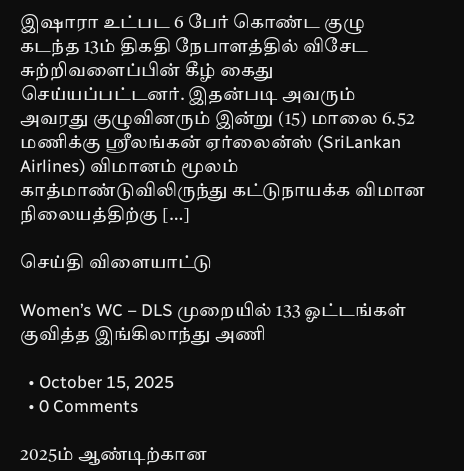இஷாரா உட்பட 6 பேர் கொண்ட குழு கடந்த 13ம் திகதி நேபாளத்தில் விசேட சுற்றிவளைப்பின் கீழ் கைது செய்யப்பட்டனர். இதன்படி அவரும் அவரது குழுவினரும் இன்று (15) மாலை 6.52 மணிக்கு ஸ்ரீலங்கன் ஏர்லைன்ஸ் (SriLankan Airlines) விமானம் மூலம் காத்மாண்டுவிலிருந்து கட்டுநாயக்க விமான நிலையத்திற்கு […]

செய்தி விளையாட்டு

Women’s WC – DLS முறையில் 133 ஓட்டங்கள் குவித்த இங்கிலாந்து அணி

  • October 15, 2025
  • 0 Comments

2025ம் ஆண்டிற்கான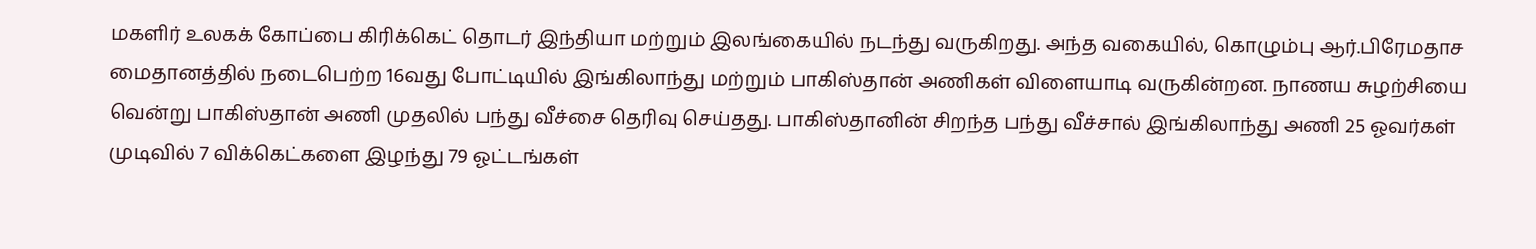மகளிர் உலகக் கோப்பை கிரிக்கெட் தொடர் இந்தியா மற்றும் இலங்கையில் நடந்து வருகிறது. அந்த வகையில், கொழும்பு ஆர்.பிரேமதாச மைதானத்தில் நடைபெற்ற 16வது போட்டியில் இங்கிலாந்து மற்றும் பாகிஸ்தான் அணிகள் விளையாடி வருகின்றன. நாணய சுழற்சியை வென்று பாகிஸ்தான் அணி முதலில் பந்து வீச்சை தெரிவு செய்தது. பாகிஸ்தானின் சிறந்த பந்து வீச்சால் இங்கிலாந்து அணி 25 ஓவர்கள் முடிவில் 7 விக்கெட்களை இழந்து 79 ஓட்டங்கள்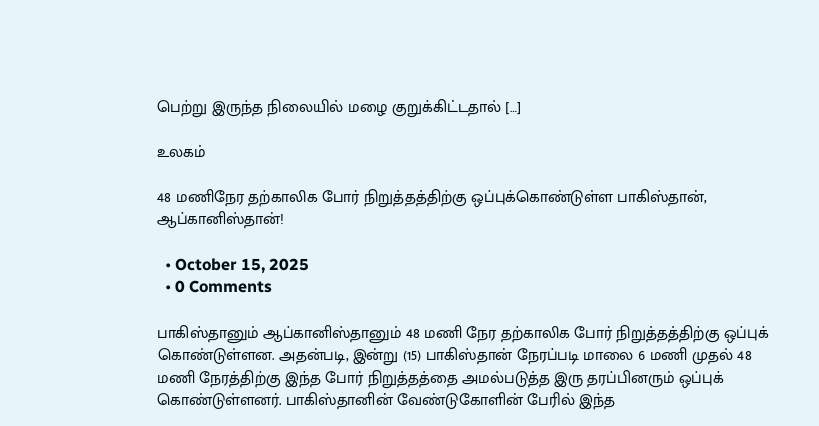பெற்று இருந்த நிலையில் மழை குறுக்கிட்டதால் […]

உலகம்

48 மணிநேர தற்காலிக போர் நிறுத்தத்திற்கு ஒப்புக்கொண்டுள்ள பாகிஸ்தான், ஆப்கானிஸ்தான்!

  • October 15, 2025
  • 0 Comments

பாகிஸ்தானும் ஆப்கானிஸ்தானும் 48 மணி நேர தற்காலிக போர் நிறுத்தத்திற்கு ஒப்புக் கொண்டுள்ளன. அதன்படி, இன்று (15) பாகிஸ்தான் நேரப்படி மாலை 6 மணி முதல் 48 மணி நேரத்திற்கு இந்த போர் நிறுத்தத்தை அமல்படுத்த இரு தரப்பினரும் ஒப்புக் கொண்டுள்ளனர். பாகிஸ்தானின் வேண்டுகோளின் பேரில் இந்த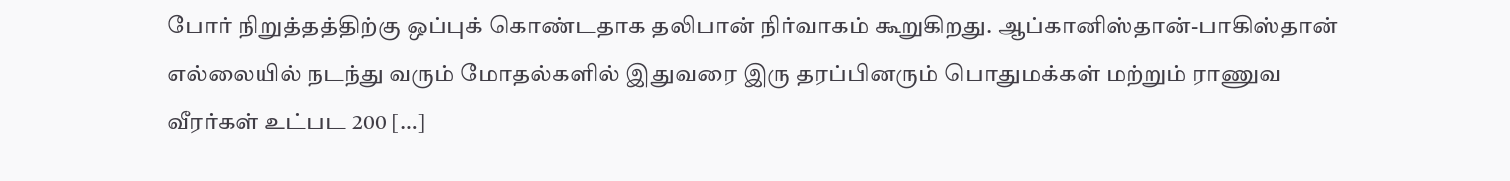போர் நிறுத்தத்திற்கு ஒப்புக் கொண்டதாக தலிபான் நிர்வாகம் கூறுகிறது. ஆப்கானிஸ்தான்-பாகிஸ்தான் எல்லையில் நடந்து வரும் மோதல்களில் இதுவரை இரு தரப்பினரும் பொதுமக்கள் மற்றும் ராணுவ வீரர்கள் உட்பட 200 […]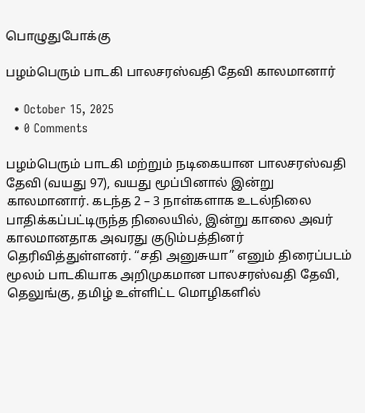பொழுதுபோக்கு

பழம்பெரும் பாடகி பாலசரஸ்வதி தேவி காலமானார்

  • October 15, 2025
  • 0 Comments

பழம்பெரும் பாடகி மற்றும் நடிகையான பாலசரஸ்வதி தேவி (வயது 97), வயது மூப்பினால் இன்று காலமானார். கடந்த 2 – 3 நாள்களாக உடல்நிலை பாதிக்கப்பட்டிருந்த நிலையில், இன்று காலை அவர் காலமானதாக அவரது குடும்பத்தினர் தெரிவித்துள்ளனர். “சதி அனுசுயா” எனும் திரைப்படம் மூலம் பாடகியாக அறிமுகமான பாலசரஸ்வதி தேவி, தெலுங்கு, தமிழ் உள்ளிட்ட மொழிகளில்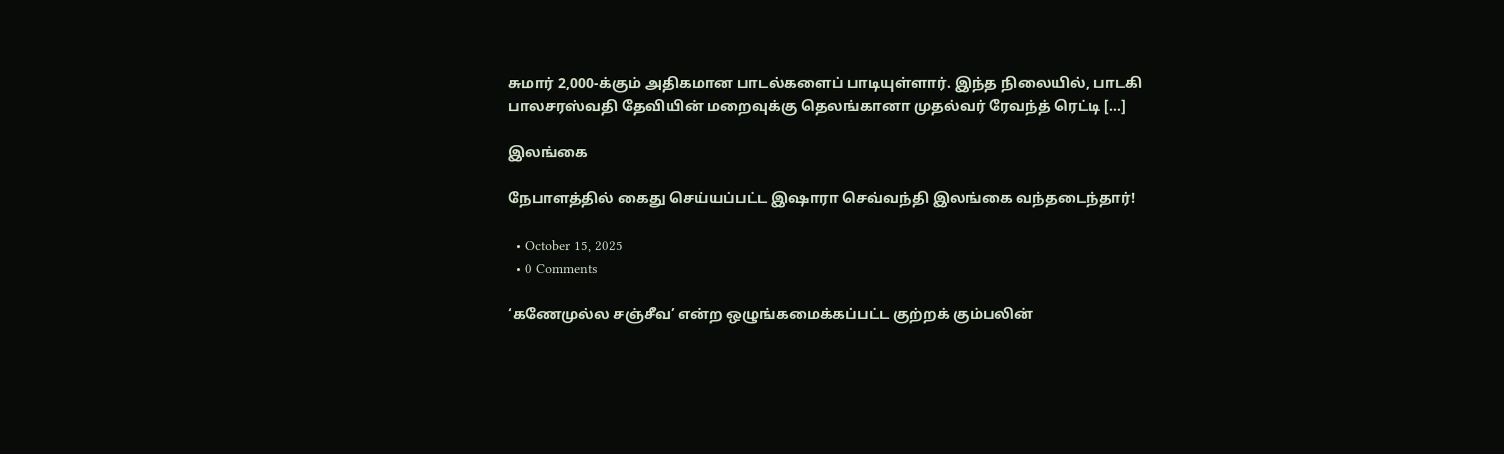சுமார் 2,000-க்கும் அதிகமான பாடல்களைப் பாடியுள்ளார். இந்த நிலையில், பாடகி பாலசரஸ்வதி தேவியின் மறைவுக்கு தெலங்கானா முதல்வர் ரேவந்த் ரெட்டி […]

இலங்கை

நேபாளத்தில் கைது செய்யப்பட்ட இஷாரா செவ்வந்தி இலங்கை வந்தடைந்தார்!

  • October 15, 2025
  • 0 Comments

‘கணேமுல்ல சஞ்சீவ’ என்ற ஒழுங்கமைக்கப்பட்ட குற்றக் கும்பலின்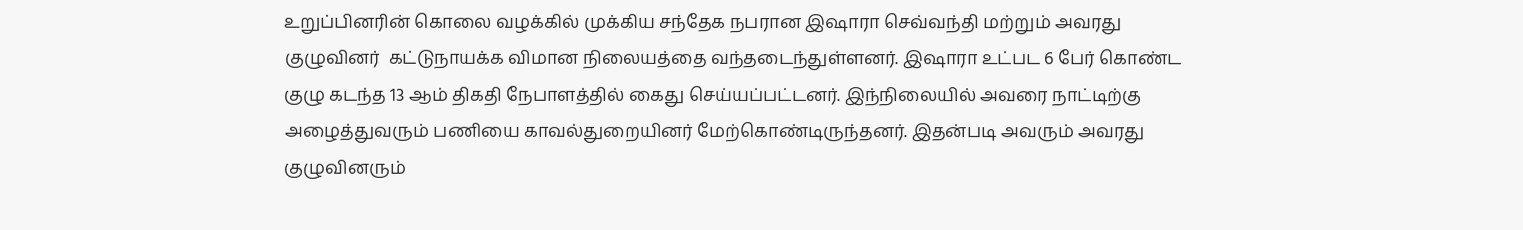உறுப்பினரின் கொலை வழக்கில் முக்கிய சந்தேக நபரான இஷாரா செவ்வந்தி மற்றும் அவரது குழுவினர்  கட்டுநாயக்க விமான நிலையத்தை வந்தடைந்துள்ளனர். இஷாரா உட்பட 6 பேர் கொண்ட குழு கடந்த 13 ஆம் திகதி நேபாளத்தில் கைது செய்யப்பட்டனர். இந்நிலையில் அவரை நாட்டிற்கு அழைத்துவரும் பணியை காவல்துறையினர் மேற்கொண்டிருந்தனர். இதன்படி அவரும் அவரது குழுவினரும்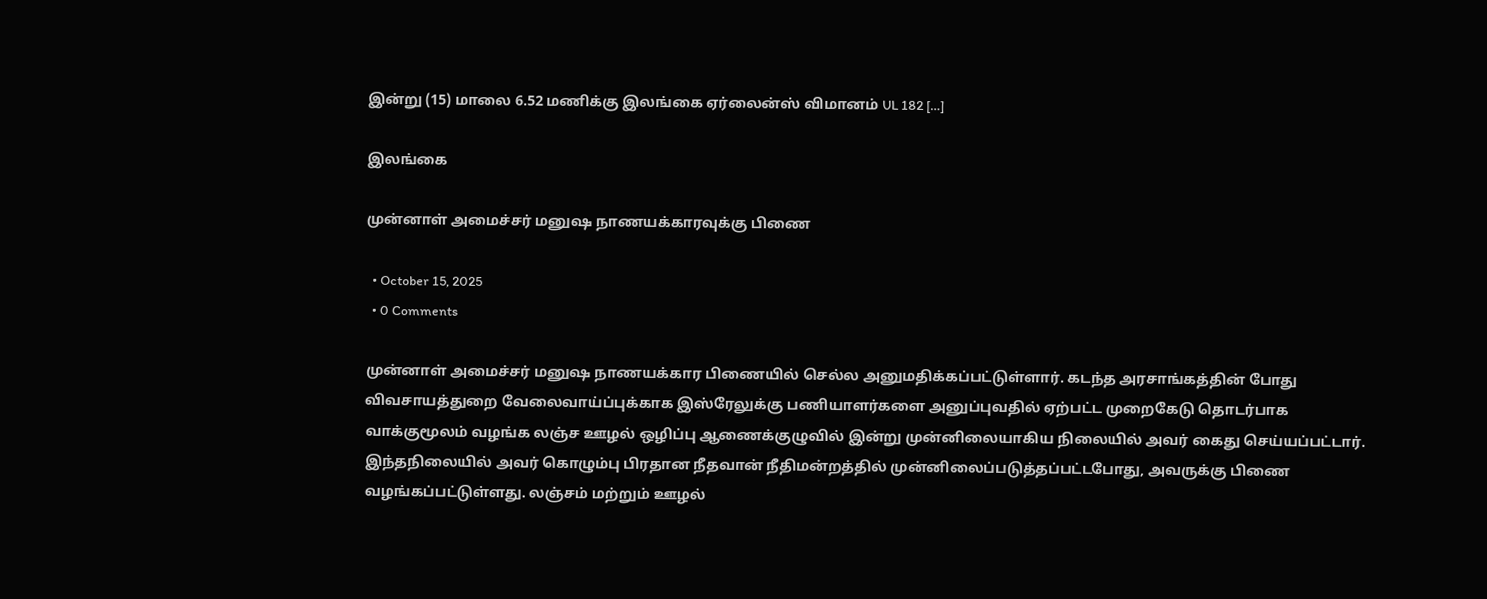இன்று (15) மாலை 6.52 மணிக்கு இலங்கை ஏர்லைன்ஸ் விமானம் UL 182 […]

இலங்கை

முன்னாள் அமைச்சர் மனுஷ நாணயக்காரவுக்கு பிணை

  • October 15, 2025
  • 0 Comments

முன்னாள் அமைச்சர் மனுஷ நாணயக்கார பிணையில் செல்ல அனுமதிக்கப்பட்டுள்ளார். கடந்த அரசாங்கத்தின் போது விவசாயத்துறை வேலைவாய்ப்புக்காக இஸ்ரேலுக்கு பணியாளர்களை அனுப்புவதில் ஏற்பட்ட முறைகேடு தொடர்பாக வாக்குமூலம் வழங்க லஞ்ச ஊழல் ஒழிப்பு ஆணைக்குழுவில் இன்று முன்னிலையாகிய நிலையில் அவர் கைது செய்யப்பட்டார். இந்தநிலையில் அவர் கொழும்பு பிரதான நீதவான் நீதிமன்றத்தில் முன்னிலைப்படுத்தப்பட்டபோது, அவருக்கு பிணை வழங்கப்பட்டுள்ளது. லஞ்சம் மற்றும் ஊழல்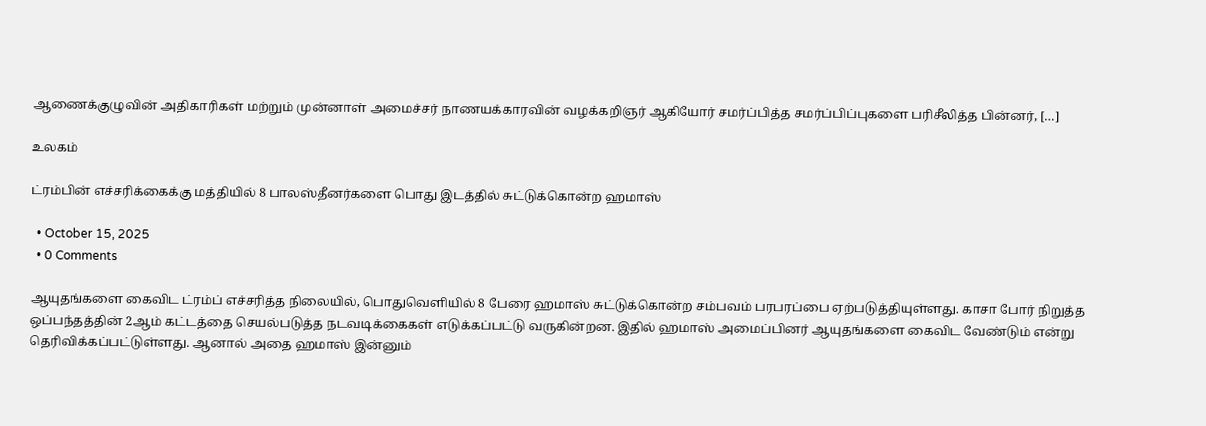ஆணைக்குழுவின் அதிகாரிகள் மற்றும் முன்னாள் அமைச்சர் நாணயக்காரவின் வழக்கறிஞர் ஆகியோர் சமர்ப்பித்த சமர்ப்பிப்புகளை பரிசீலித்த பின்னர், […]

உலகம்

ட்ரம்பின் எச்சரிக்கைக்கு மத்தியில் 8 பாலஸ்தீனர்களை பொது இடத்தில் சுட்டுக்கொன்ற ஹமாஸ்

  • October 15, 2025
  • 0 Comments

ஆயுதங்களை கைவிட ட்ரம்ப் எச்சரித்த நிலையில், பொதுவெளியில் 8 பேரை ஹமாஸ் சுட்டுக்கொன்ற சம்பவம் பரபரப்பை ஏற்படுத்தியுள்ளது. காசா போர் நிறுத்த ஒப்பந்தத்தின் 2ஆம் கட்டத்தை செயல்படுத்த நடவடிக்கைகள் எடுக்கப்பட்டு வருகின்றன. இதில் ஹமாஸ் அமைப்பினர் ஆயுதங்களை கைவிட வேண்டும் என்று தெரிவிக்கப்பட்டுள்ளது. ஆனால் அதை ஹமாஸ் இன்னும்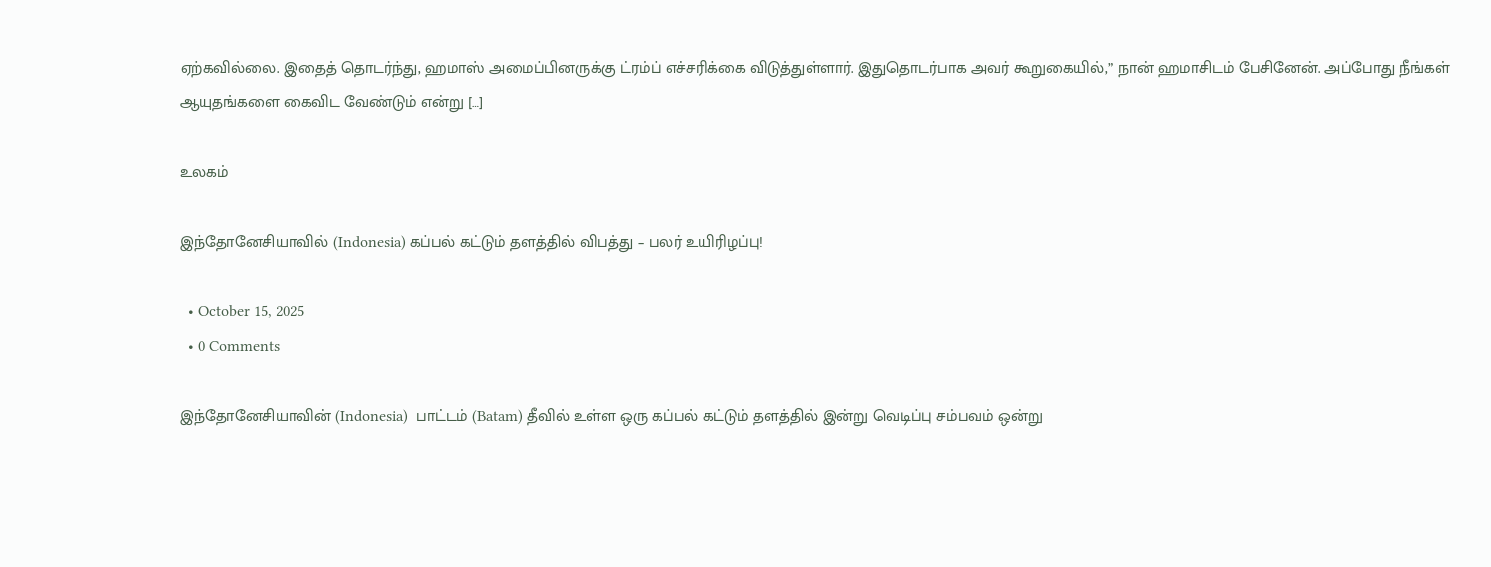ஏற்கவில்லை. இதைத் தொடர்ந்து, ஹமாஸ் அமைப்பினருக்கு ட்ரம்ப் எச்சரிக்கை விடுத்துள்ளார். இதுதொடர்பாக அவர் கூறுகையில்,” நான் ஹமாசிடம் பேசினேன். அப்போது நீங்கள் ஆயுதங்களை கைவிட வேண்டும் என்று […]

உலகம்

இந்தோனேசியாவில் (Indonesia) கப்பல் கட்டும் தளத்தில் விபத்து – பலர் உயிரிழப்பு!

  • October 15, 2025
  • 0 Comments

இந்தோனேசியாவின் (Indonesia)  பாட்டம் (Batam) தீவில் உள்ள ஒரு கப்பல் கட்டும் தளத்தில் இன்று வெடிப்பு சம்பவம் ஒன்று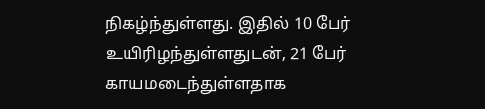நிகழ்ந்துள்ளது. இதில் 10 பேர் உயிரிழந்துள்ளதுடன், 21 பேர் காயமடைந்துள்ளதாக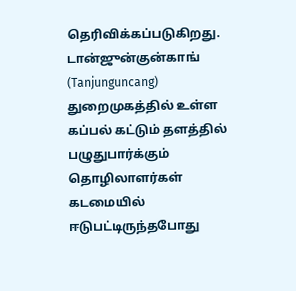தெரிவிக்கப்படுகிறது. டான்ஜுன்குன்காங் (Tanjunguncang) துறைமுகத்தில் உள்ள கப்பல் கட்டும் தளத்தில்  பழுதுபார்க்கும் தொழிலாளர்கள் கடமையில் ஈடுபட்டிருந்தபோது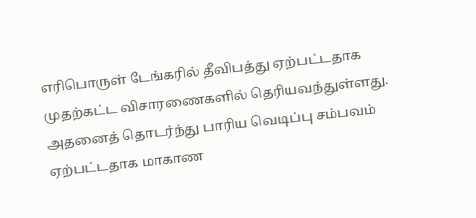எரிபொருள் டேங்கரில் தீவிபத்து ஏற்பட்டதாக முதற்கட்ட விசாரணைகளில் தெரியவந்துள்ளது. அதனைத் தொடர்ந்து பாரிய வெடிப்பு சம்பவம் ஏற்பட்டதாக மாகாண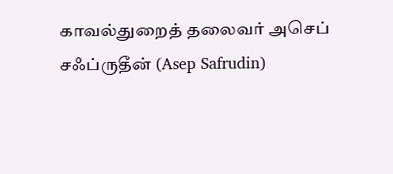காவல்துறைத் தலைவர் அசெப் சஃப்ருதீன் (Asep Safrudin)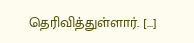தெரிவித்துள்ளார். […]